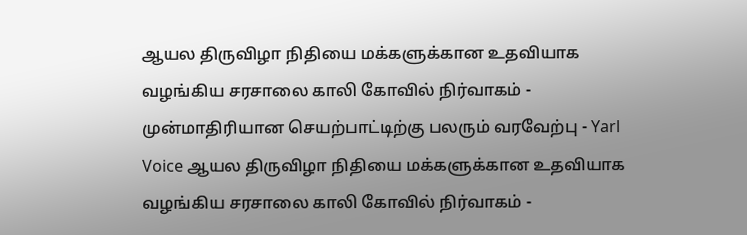ஆயல திருவிழா நிதியை மக்களுக்கான உதவியாக வழங்கிய சரசாலை காலி கோவில் நிர்வாகம் - முன்மாதிரியான செயற்பாட்டிற்கு பலரும் வரவேற்பு - Yarl Voice ஆயல திருவிழா நிதியை மக்களுக்கான உதவியாக வழங்கிய சரசாலை காலி கோவில் நிர்வாகம் -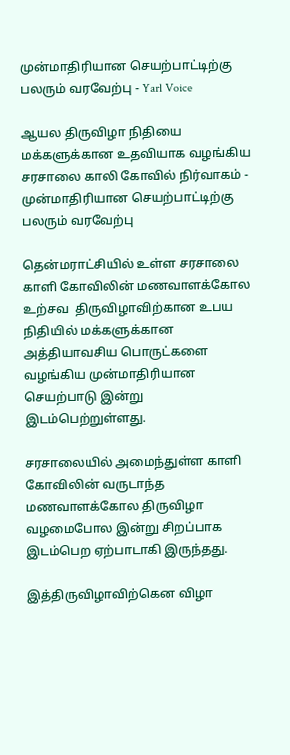முன்மாதிரியான செயற்பாட்டிற்கு பலரும் வரவேற்பு - Yarl Voice

ஆயல திருவிழா நிதியை மக்களுக்கான உதவியாக வழங்கிய சரசாலை காலி கோவில் நிர்வாகம் - முன்மாதிரியான செயற்பாட்டிற்கு பலரும் வரவேற்பு

தென்மராட்சியில் உள்ள சரசாலை காளி கோவிலின் மணவாளக்கோல உற்சவ  திருவிழாவிற்கான உபய நிதியில் மக்களுக்கான அத்தியாவசிய பொருட்களை வழங்கிய முன்மாதிரியான செயற்பாடு இன்று இடம்பெற்றுள்ளது.

சரசாலையில் அமைந்துள்ள காளி கோவிலின் வருடாந்த மணவாளக்கோல திருவிழா வழமைபோல இன்று சிறப்பாக இடம்பெற ஏற்பாடாகி இருந்தது.

இத்திருவிழாவிற்கென விழா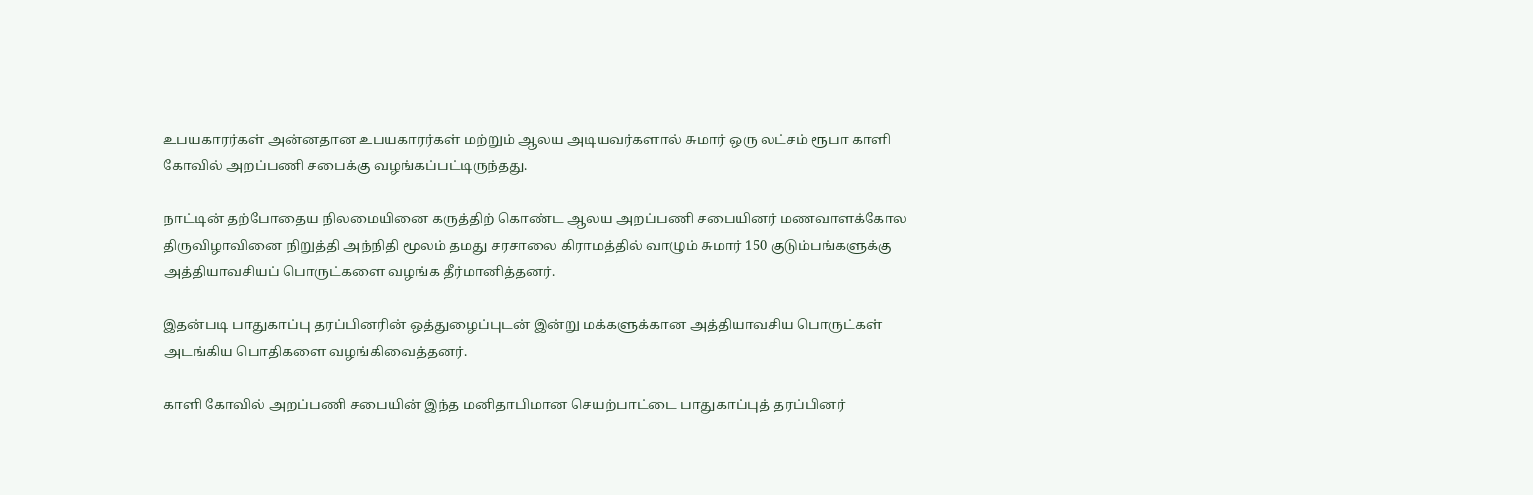உபயகாரர்கள் அன்னதான உபயகாரர்கள் மற்றும் ஆலய அடியவர்களால் சுமார் ஒரு லட்சம் ரூபா காளி கோவில் அறப்பணி சபைக்கு வழங்கப்பட்டிருந்தது.

நாட்டின் தற்போதைய நிலமையினை கருத்திற் கொண்ட ஆலய அறப்பணி சபையினர் மணவாளக்கோல திருவிழாவினை நிறுத்தி அந்நிதி மூலம் தமது சரசாலை கிராமத்தில் வாழும் சுமார் 150 குடும்பங்களுக்கு அத்தியாவசியப் பொருட்களை வழங்க தீர்மானித்தனர்.

இதன்படி பாதுகாப்பு தரப்பினரின் ஒத்துழைப்புடன் இன்று மக்களுக்கான அத்தியாவசிய பொருட்கள் அடங்கிய பொதிகளை வழங்கிவைத்தனர்.

காளி கோவில் அறப்பணி சபையின் இந்த மனிதாபிமான செயற்பாட்டை பாதுகாப்புத் தரப்பினர்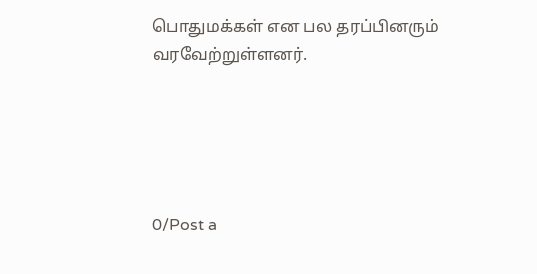பொதுமக்கள் என பல தரப்பினரும் வரவேற்றுள்ளனர்.





0/Post a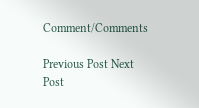Comment/Comments

Previous Post Next Post